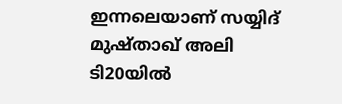ഇന്നലെയാണ് സയ്യിദ് മുഷ്താഖ് അലി ടി20യില്‍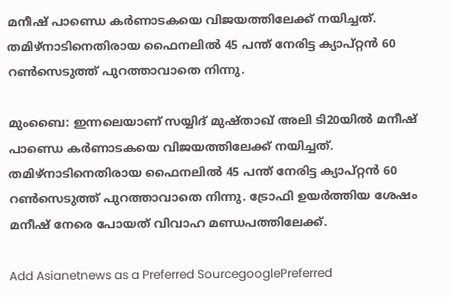മനീഷ് പാണ്ഡെ കര്‍ണാടകയെ വിജയത്തിലേക്ക് നയിച്ചത്. തമിഴ്‌നാടിനെതിരായ ഫൈനലില്‍ 45 പന്ത് നേരിട്ട ക്യാപ്റ്റന്‍ 60 റണ്‍സെടുത്ത് പുറത്താവാതെ നിന്നു.

മുംബൈ: ഇന്നലെയാണ് സയ്യിദ് മുഷ്താഖ് അലി ടി20യില്‍ മനീഷ് പാണ്ഡെ കര്‍ണാടകയെ വിജയത്തിലേക്ക് നയിച്ചത്. തമിഴ്‌നാടിനെതിരായ ഫൈനലില്‍ 45 പന്ത് നേരിട്ട ക്യാപ്റ്റന്‍ 60 റണ്‍സെടുത്ത് പുറത്താവാതെ നിന്നു. ട്രോഫി ഉയര്‍ത്തിയ ശേഷം മനീഷ് നേരെ പോയത് വിവാഹ മണ്ഡപത്തിലേക്ക്.

Add Asianetnews as a Preferred SourcegooglePreferred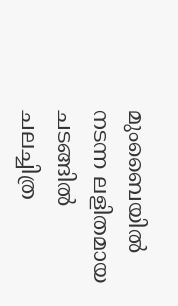മുംബൈയില്‍ നടന്ന ലളിതമായ ചടങ്ങില്‍ ചലച്ചിത്ര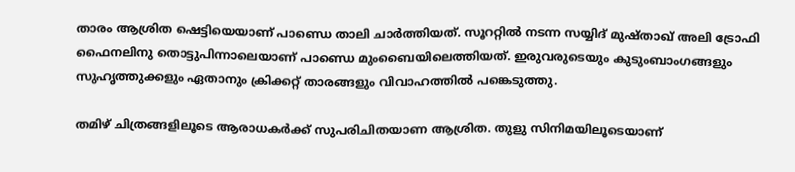താരം ആശ്രിത ഷെട്ടിയെയാണ് പാണ്ഡെ താലി ചാര്‍ത്തിയത്. സൂററ്റില്‍ നടന്ന സയ്യിദ് മുഷ്താഖ് അലി ട്രോഫി ഫൈനലിനു തൊട്ടുപിന്നാലെയാണ് പാണ്ഡെ മുംബൈയിലെത്തിയത്. ഇരുവരുടെയും കുടുംബാംഗങ്ങളും സുഹൃത്തുക്കളും ഏതാനും ക്രിക്കറ്റ് താരങ്ങളും വിവാഹത്തില്‍ പങ്കെടുത്തു.

തമിഴ് ചിത്രങ്ങളിലൂടെ ആരാധകര്‍ക്ക് സുപരിചിതയാണ ആശ്രിത. തുളു സിനിമയിലൂടെയാണ്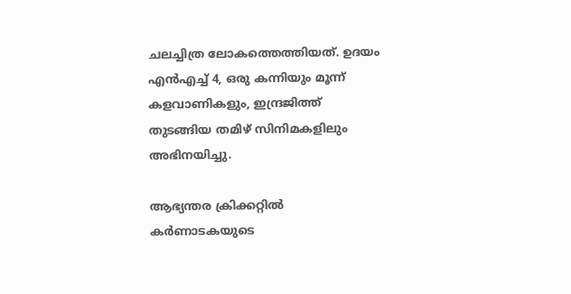ചലച്ചിത്ര ലോകത്തെത്തിയത്. ഉദയം എന്‍എച്ച് 4, ഒരു കന്നിയും മൂന്ന് കളവാണികളും, ഇന്ദ്രജിത്ത് തുടങ്ങിയ തമിഴ് സിനിമകളിലും അഭിനയിച്ചു.

ആഭ്യന്തര ക്രിക്കറ്റില്‍ കര്‍ണാടകയുടെ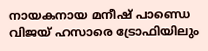നായകനായ മനീഷ് പാണ്ഡെ വിജയ് ഹസാരെ ട്രോഫിയിലും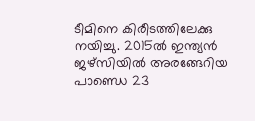ടീമിനെ കിരീടത്തിലേക്കു നയിച്ചു. 2015ല്‍ ഇന്ത്യന്‍ ജഴ്‌സിയില്‍ അരങ്ങേറിയ പാണ്ഡെ 23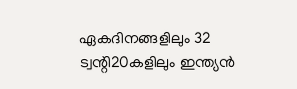ഏകദിനങ്ങളിലും 32 ട്വന്റി20കളിലും ഇന്ത്യന്‍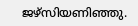ജഴ്‌സിയണിഞ്ഞു.